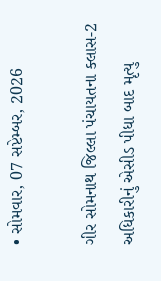• સોમવાર, 07 સપ્ટેમ્બર, 2026

ગીર સોમનાથ જિલ્લા પંચાયતના ક્લાસ-2 અધિકારીનું એસીડ પીધા બાદ મૃત્યુ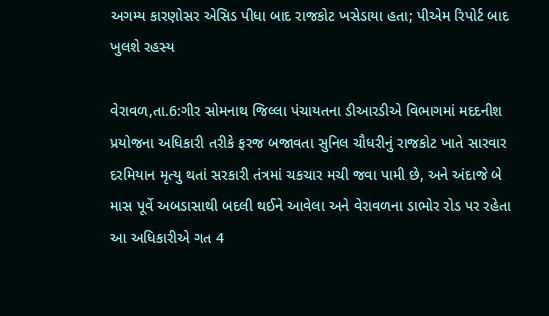અગમ્ય કારણોસર એસિડ પીધા બાદ રાજકોટ ખસેડાયા હતા; પીએમ રિપોર્ટ બાદ ખુલશે રહસ્ય

વેરાવળ,તા.6:ગીર સોમનાથ જિલ્લા પંચાયતના ડીઆરડીએ વિભાગમાં મદદનીશ પ્રયોજના અધિકારી તરીકે ફરજ બજાવતા સુનિલ ચૌધરીનું રાજકોટ ખાતે સારવાર દરમિયાન મૃત્યુ થતાં સરકારી તંત્રમાં ચકચાર મચી જવા પામી છે, અને અંદાજે બે માસ પૂર્વે અબડાસાથી બદલી થઈને આવેલા અને વેરાવળના ડાભોર રોડ પર રહેતા આ અધિકારીએ ગત 4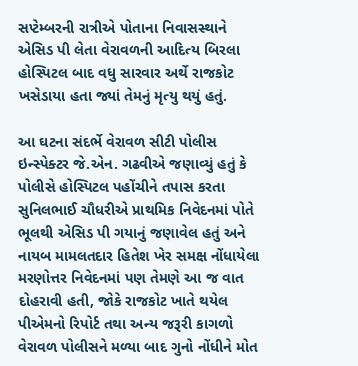સપ્ટેમ્બરની રાત્રીએ પોતાના નિવાસસ્થાને એસિડ પી લેતા વેરાવળની આદિત્ય બિરલા હોસ્પિટલ બાદ વધુ સારવાર અર્થે રાજકોટ ખસેડાયા હતા જ્યાં તેમનું મૃત્યુ થયું હતું.

આ ઘટના સંદર્ભે વેરાવળ સીટી પોલીસ ઇન્સ્પેક્ટર જે.એન. ગઢવીએ જણાવ્યું હતું કે પોલીસે હોસ્પિટલ પહોંચીને તપાસ કરતા સુનિલભાઈ ચૌધરીએ પ્રાથમિક નિવેદનમાં પોતે ભૂલથી એસિડ પી ગયાનું જણાવેલ હતું અને નાયબ મામલતદાર હિતેશ ખેર સમક્ષ નોંધાયેલા મરણોત્તર નિવેદનમાં પણ તેમણે આ જ વાત દોહરાવી હતી, જોકે રાજકોટ ખાતે થયેલ પીએમનો રિપોર્ટ તથા અન્ય જરૂરી કાગળો વેરાવળ પોલીસને મળ્યા બાદ ગુનો નોંધીને મોત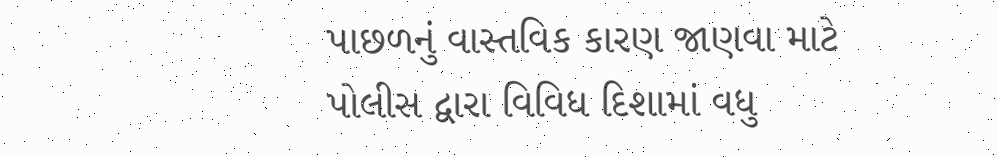પાછળનું વાસ્તવિક કારણ જાણવા માટે પોલીસ દ્વારા વિવિધ દિશામાં વધુ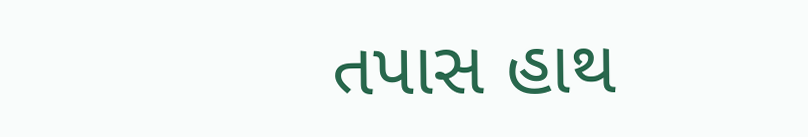તપાસ હાથ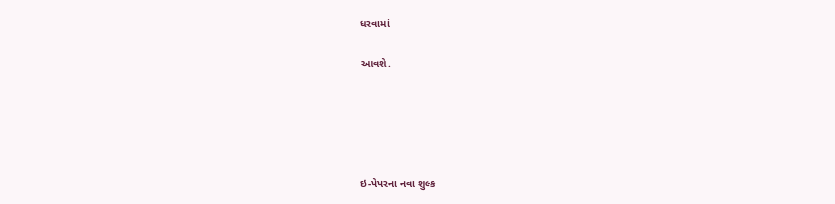ધરવામાં

આવશે.





ઇ-પેપરના નવા શુલ્ક